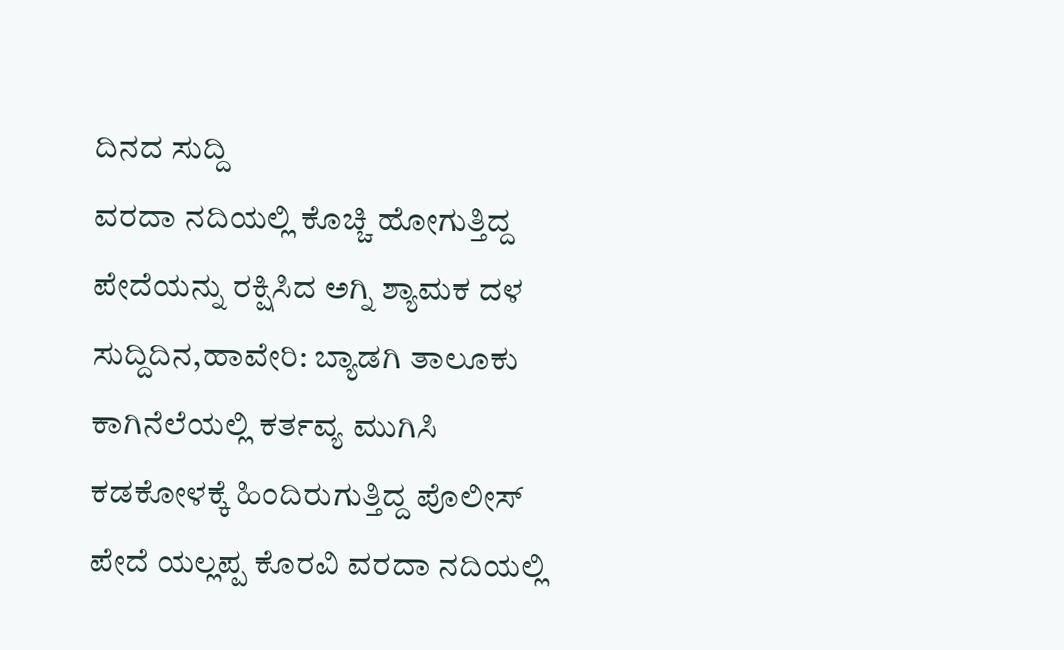ದಿನದ ಸುದ್ದಿ
ವರದಾ ನದಿಯಲ್ಲಿ ಕೊಚ್ಚಿ ಹೋಗುತ್ತಿದ್ದ ಪೇದೆಯನ್ನು ರಕ್ಷಿಸಿದ ಅಗ್ನಿ ಶ್ಯಾಮಕ ದಳ
ಸುದ್ದಿದಿನ,ಹಾವೇರಿ: ಬ್ಯಾಡಗಿ ತಾಲೂಕು ಕಾಗಿನೆಲೆಯಲ್ಲಿ ಕರ್ತವ್ಯ ಮುಗಿಸಿ ಕಡಕೋಳಕ್ಕೆ ಹಿಂದಿರುಗುತ್ತಿದ್ದ ಪೊಲೀಸ್ ಪೇದೆ ಯಲ್ಲಪ್ಪ ಕೊರವಿ ವರದಾ ನದಿಯಲ್ಲಿ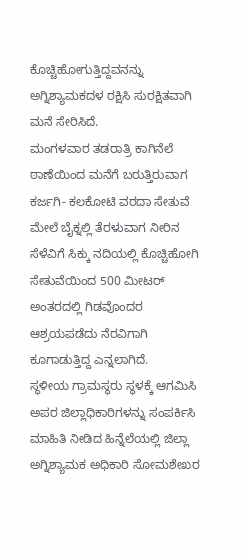ಕೊಚ್ಚಿಹೋಗುತ್ತಿದ್ದವನನ್ನು ಅಗ್ನಿಶ್ಯಾಮಕದಳ ರಕ್ಷಿಸಿ ಸುರಕ್ಷಿತವಾಗಿ ಮನೆ ಸೇರಿಸಿದೆ.
ಮಂಗಳವಾರ ತಡರಾತ್ರಿ ಕಾಗಿನೆಲೆ ಠಾಣೆಯಿಂದ ಮನೆಗೆ ಬರುತ್ತಿರುವಾಗ ಕರ್ಜಗಿ- ಕಲಕೋಟಿ ವರದಾ ಸೇತುವೆ ಮೇಲೆ ಬೈಕ್ನಲ್ಲಿ ತೆರಳುವಾಗ ನೀರಿನ ಸೆಳೆವಿಗೆ ಸಿಕ್ಕು ನದಿಯಲ್ಲಿ ಕೊಚ್ಚಿಹೋಗಿ ಸೇತುವೆಯಿಂದ 500 ಮೀಟರ್ ಅಂತರದಲ್ಲಿ ಗಿಡವೊಂದರ ಆಶ್ರಯಪಡೆದು ನೆರವಿಗಾಗಿ ಕೂಗಾಡುತ್ತಿದ್ದ ಎನ್ನಲಾಗಿದೆ.
ಸ್ಥಳೀಯ ಗ್ರಾಮಸ್ಥರು ಸ್ಥಳಕ್ಕೆ ಆಗಮಿಸಿ ಅಪರ ಜಿಲ್ಲಾಧಿಕಾರಿಗಳನ್ನು ಸಂಪರ್ಕಿಸಿ ಮಾಹಿತಿ ನೀಡಿದ ಹಿನ್ನೆಲೆಯಲ್ಲಿ ಜಿಲ್ಲಾ ಅಗ್ನಿಶ್ಯಾಮಕ ಅಧಿಕಾರಿ ಸೋಮಶೇಖರ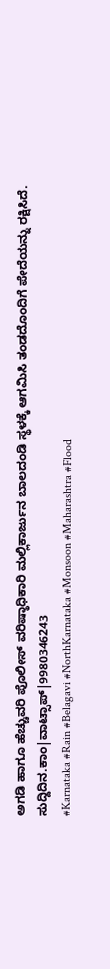ಅಗಡಿ ಹಾಗೂ ಹೆಚ್ಚುವರಿ ಪೊಲೀಸ್ ವರಿಷ್ಠಾಧಿಕಾರಿ ಮಲ್ಲಿಕಾರ್ಜುನ ಬಾಲದಂಡಿ ಸ್ಥಳಕ್ಕೆ ಆಗಮಿಸಿ ತಂಡದೊಂದಿಗೆ ಪೇದೆಯನ್ನು ರಕ್ಷಿಸಿದೆ.
ಸುದ್ದಿದಿನ.ಕಾಂ|ವಾಟ್ಸಾಪ್|9980346243
#Karnataka #Rain #Belagavi #NorthKarnataka #Monsoon #Maharashtra #Flood